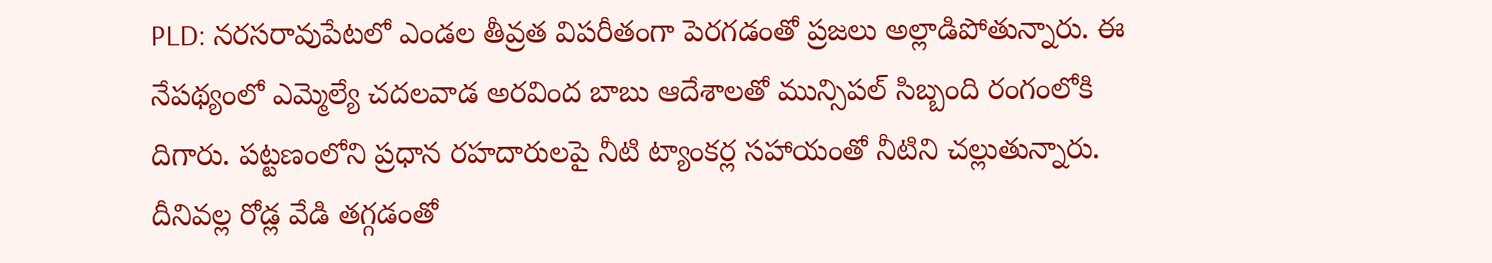PLD: నరసరావుపేటలో ఎండల తీవ్రత విపరీతంగా పెరగడంతో ప్రజలు అల్లాడిపోతున్నారు. ఈ నేపథ్యంలో ఎమ్మెల్యే చదలవాడ అరవింద బాబు ఆదేశాలతో మున్సిపల్ సిబ్బంది రంగంలోకి దిగారు. పట్టణంలోని ప్రధాన రహదారులపై నీటి ట్యాంకర్ల సహాయంతో నీటిని చల్లుతున్నారు. దీనివల్ల రోడ్ల వేడి తగ్గడంతో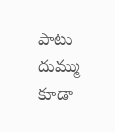పాటు దుమ్ము కూడా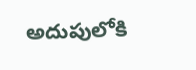అదుపులోకి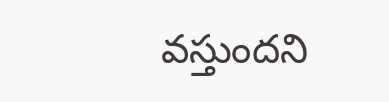వస్తుందని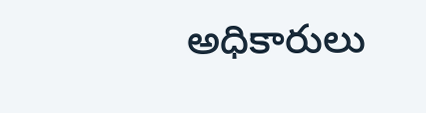అధికారులు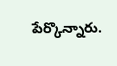పేర్కొన్నారు.